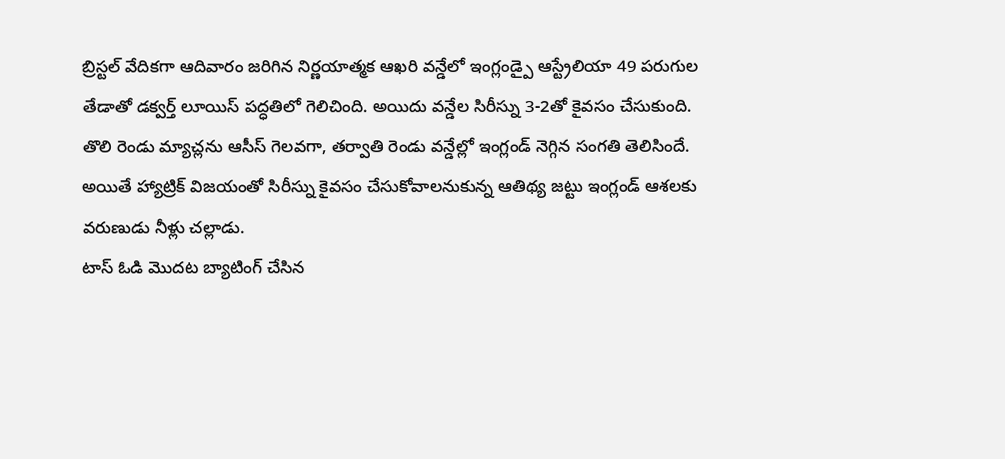బ్రిస్టల్ వేదికగా ఆదివారం జరిగిన నిర్ణయాత్మక ఆఖరి వన్డేలో ఇంగ్లండ్పై ఆస్ట్రేలియా 49 పరుగుల తేడాతో డక్వర్త్ లూయిస్ పద్ధతిలో గెలిచింది. అయిదు వన్డేల సిరీస్ను 3-2తో కైవసం చేసుకుంది. తొలి రెండు మ్యాచ్లను ఆసీస్ గెలవగా, తర్వాతి రెండు వన్డేల్లో ఇంగ్లండ్ నెగ్గిన సంగతి తెలిసిందే. అయితే హ్యాట్రిక్ విజయంతో సిరీస్ను కైవసం చేసుకోవాలనుకున్న ఆతిథ్య జట్టు ఇంగ్లండ్ ఆశలకు వరుణుడు నీళ్లు చల్లాడు.
టాస్ ఓడి మొదట బ్యాటింగ్ చేసిన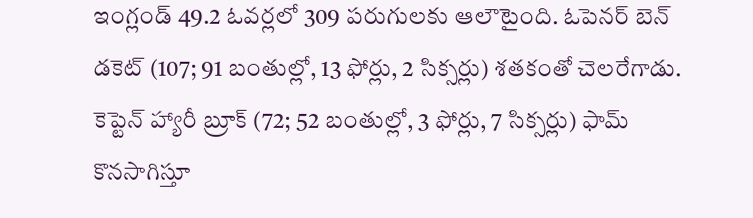ఇంగ్లండ్ 49.2 ఓవర్లలో 309 పరుగులకు ఆలౌటైంది. ఓపెనర్ బెన్ డకెట్ (107; 91 బంతుల్లో, 13 ఫోర్లు, 2 సిక్సర్లు) శతకంతో చెలరేగాడు. కెప్టెన్ హ్యారీ బ్రూక్ (72; 52 బంతుల్లో, 3 ఫోర్లు, 7 సిక్సర్లు) ఫామ్ కొనసాగిస్తూ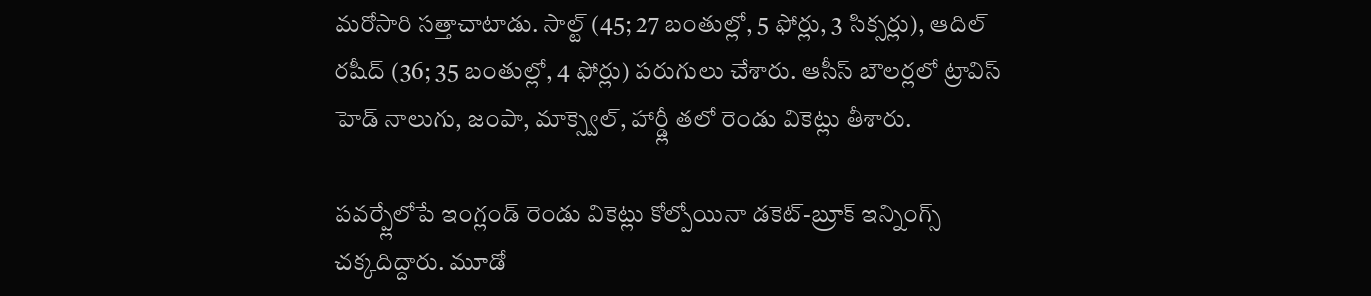మరోసారి సత్తాచాటాడు. సాల్ట్ (45; 27 బంతుల్లో, 5 ఫోర్లు, 3 సిక్సర్లు), ఆదిల్ రషీద్ (36; 35 బంతుల్లో, 4 ఫోర్లు) పరుగులు చేశారు. ఆసీస్ బౌలర్లలో ట్రావిస్ హెడ్ నాలుగు, జంపా, మాక్స్వెల్, హార్డ్లీ తలో రెండు వికెట్లు తీశారు.

పవర్ప్లేలోపే ఇంగ్లండ్ రెండు వికెట్లు కోల్పోయినా డకెట్-బ్రూక్ ఇన్నింగ్స్ చక్కదిద్దారు. మూడో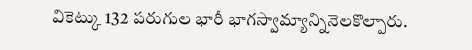వికెట్కు 132 పరుగుల భారీ భాగస్వామ్యాన్నినెలకొల్పారు.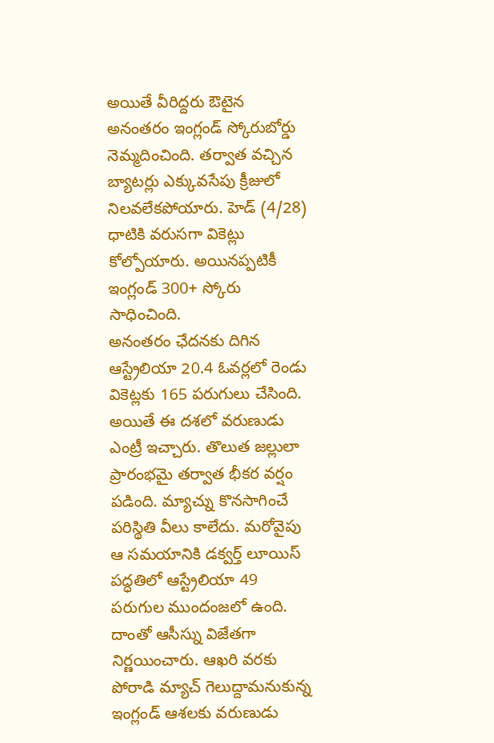అయితే వీరిద్దరు ఔటైన అనంతరం ఇంగ్లండ్ స్కోరుబోర్డు నెమ్మదించింది. తర్వాత వచ్చిన బ్యాటర్లు ఎక్కువసేపు క్రీజులో నిలవలేకపోయారు. హెడ్ (4/28) ధాటికి వరుసగా వికెట్లు కోల్పోయారు. అయినప్పటికీ ఇంగ్లండ్ 300+ స్కోరు సాధించింది.
అనంతరం ఛేదనకు దిగిన ఆస్ట్రేలియా 20.4 ఓవర్లలో రెండు వికెట్లకు 165 పరుగులు చేసింది. అయితే ఈ దశలో వరుణుడు ఎంట్రీ ఇచ్చారు. తొలుత జల్లులా ప్రారంభమై తర్వాత భీకర వర్షం పడింది. మ్యాచ్ను కొనసాగించే పరిస్థితి వీలు కాలేదు. మరోవైపు ఆ సమయానికి డక్వర్త్ లూయిస్ పద్ధతిలో ఆస్ట్రేలియా 49 పరుగుల ముందంజలో ఉంది. దాంతో ఆసీస్ను విజేతగా నిర్ణయించారు. ఆఖరి వరకు పోరాడి మ్యాచ్ గెలుద్దామనుకున్న ఇంగ్లండ్ ఆశలకు వరుణుడు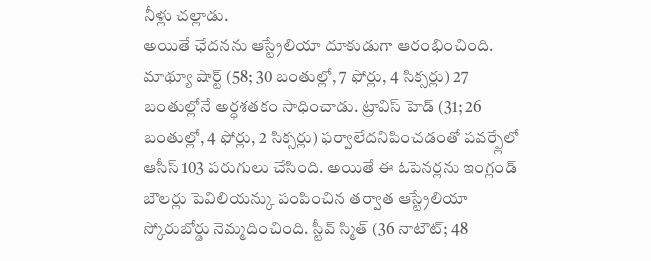నీళ్లు చల్లాడు.
అయితే ఛేదనను ఆస్ట్రేలియా దూకుడుగా ఆరంభించింది. మాథ్యూ షార్ట్ (58; 30 బంతుల్లో, 7 ఫోర్లు, 4 సిక్సర్లు) 27 బంతుల్లోనే అర్ధశతకం సాధించాడు. ట్రావిస్ హెడ్ (31; 26 బంతుల్లో, 4 ఫోర్లు, 2 సిక్సర్లు) ఫర్వాలేదనిపించడంతో పవర్ప్లేలో ఆసీస్ 103 పరుగులు చేసింది. అయితే ఈ ఓపెనర్లను ఇంగ్లండ్ బౌలర్లు పెవిలియన్కు పంపించిన తర్వాత ఆస్ట్రేలియా స్కోరుబోర్డు నెమ్మదించింది. స్టీవ్ స్మిత్ (36 నాటౌట్; 48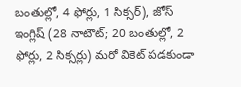బంతుల్లో, 4 ఫోర్లు, 1 సిక్సర్), జోస్ ఇంగ్లిష్ (28 నాటౌట్; 20 బంతుల్లో, 2 ఫోర్లు, 2 సిక్సర్లు) మరో వికెట్ పడకుండా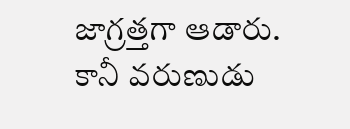జాగ్రత్తగా ఆడారు. కానీ వరుణుడు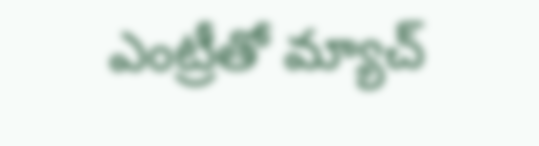ఎంట్రీతో మ్యాచ్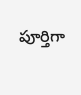పూర్తిగా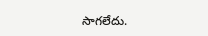సాగలేదు.